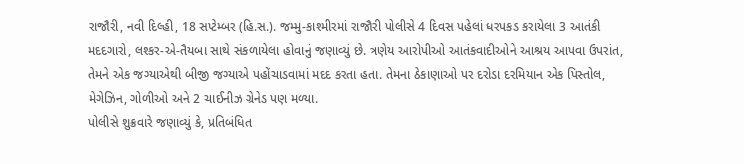રાજૌરી, નવી દિલ્હી, 18 સપ્ટેમ્બર (હિ.સ.). જમ્મુ-કાશ્મીરમાં રાજૌરી પોલીસે 4 દિવસ પહેલાં ધરપકડ કરાયેલા 3 આતંકી મદદગારો, લશ્કર-એ-તૈયબા સાથે સંકળાયેલા હોવાનું જણાવ્યું છે. ત્રણેય આરોપીઓ આતંકવાદીઓને આશ્રય આપવા ઉપરાંત, તેમને એક જગ્યાએથી બીજી જગ્યાએ પહોંચાડવામાં મદદ કરતા હતા. તેમના ઠેકાણાઓ પર દરોડા દરમિયાન એક પિસ્તોલ, મેગેઝિન, ગોળીઓ અને 2 ચાઈનીઝ ગ્રેનેડ પણ મળ્યા.
પોલીસે શુક્રવારે જણાવ્યું કે, પ્રતિબંધિત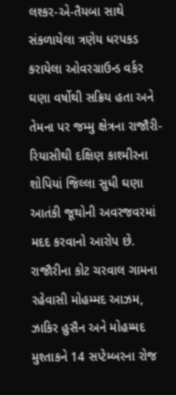લશ્કર-એ-તૈયબા સાથે સંકળાયેલા ત્રણેય ધરપકડ કરાયેલા ઓવરગ્રાઉન્ડ વર્કર ઘણા વર્ષોથી સક્રિય હતા અને તેમના પર જમ્મુ ક્ષેત્રના રાજૌરી-રિયાસીથી દક્ષિણ કાશ્મીરના શોપિયાં જિલ્લા સુધી ઘણા આતંકી જૂથોની અવરજવરમાં મદદ કરવાનો આરોપ છે. રાજૌરીના કોટ ચરવાલ ગામના રહેવાસી મોહમ્મદ આઝમ, ઝાકિર હુસૈન અને મોહમ્મદ મુશ્તાકને 14 સપ્ટેમ્બરના રોજ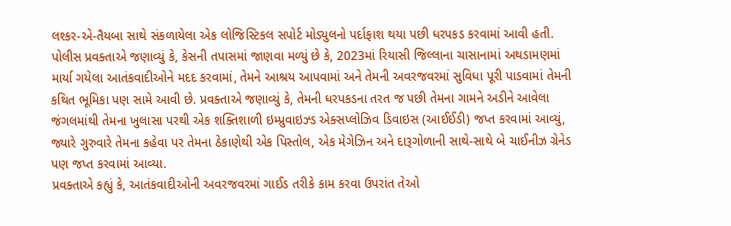લશ્કર-એ-તૈયબા સાથે સંકળાયેલા એક લોજિસ્ટિકલ સપોર્ટ મોડ્યુલનો પર્દાફાશ થયા પછી ધરપકડ કરવામાં આવી હતી.
પોલીસ પ્રવક્તાએ જણાવ્યું કે, કેસની તપાસમાં જાણવા મળ્યું છે કે, 2023માં રિયાસી જિલ્લાના ચાસાનામાં અથડામણમાં માર્યા ગયેલા આતંકવાદીઓને મદદ કરવામાં, તેમને આશ્રય આપવામાં અને તેમની અવરજવરમાં સુવિધા પૂરી પાડવામાં તેમની કથિત ભૂમિકા પણ સામે આવી છે. પ્રવક્તાએ જણાવ્યું કે, તેમની ધરપકડના તરત જ પછી તેમના ગામને અડીને આવેલા જંગલમાંથી તેમના ખુલાસા પરથી એક શક્તિશાળી ઇમ્પ્રુવાઇઝ્ડ એક્સપ્લોઝિવ ડિવાઇસ (આઈઈડી) જપ્ત કરવામાં આવ્યું, જ્યારે ગુરુવારે તેમના કહેવા પર તેમના ઠેકાણેથી એક પિસ્તોલ, એક મેગેઝિન અને દારૂગોળાની સાથે-સાથે બે ચાઈનીઝ ગ્રેનેડ પણ જપ્ત કરવામાં આવ્યા.
પ્રવક્તાએ કહ્યું કે, આતંકવાદીઓની અવરજવરમાં ગાઈડ તરીકે કામ કરવા ઉપરાંત તેઓ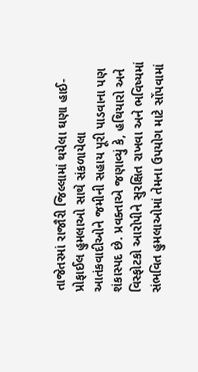તાજેતરમાં રાજૌરી જિલ્લામાં થયેલા ઘણા હાઈ-પ્રોફાઈલ હુમલાઓ સાથે સંકળાયેલા આતંકવાદીઓને જમીની સહાય પૂરી પાડવાના પણ શંકાસ્પદ છે. પ્રવક્તાએ જણાવ્યું કે, હથિયારો અને વિસ્ફોટકો આરોપીને સુરક્ષિત રાખવા અને ભવિષ્યમાં સંભવિત હુમલાઓમાં તેમના ઉપયોગ માટે સોંપવામાં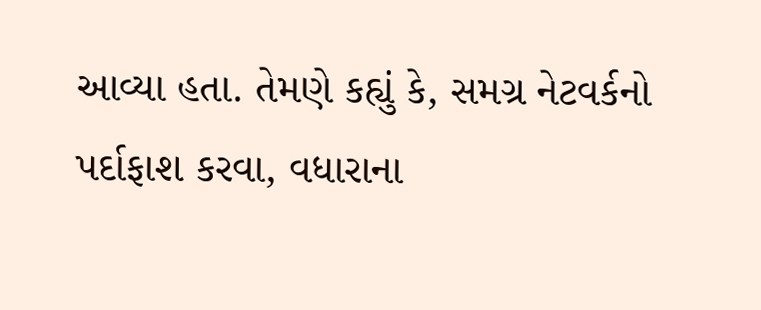આવ્યા હતા. તેમણે કહ્યું કે, સમગ્ર નેટવર્કનો પર્દાફાશ કરવા, વધારાના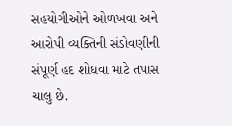સહયોગીઓને ઓળખવા અને આરોપી વ્યક્તિની સંડોવણીની સંપૂર્ણ હદ શોધવા માટે તપાસ ચાલુ છે.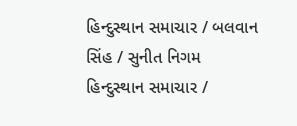હિન્દુસ્થાન સમાચાર / બલવાન સિંહ / સુનીત નિગમ
હિન્દુસ્થાન સમાચાર /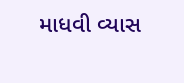માધવી વ્યાસ